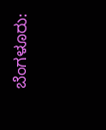ಬೆಂಗಳೂರು: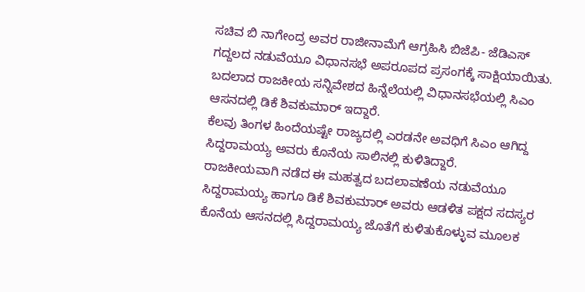ಸಚಿವ ಬಿ ನಾಗೇಂದ್ರ ಅವರ ರಾಜೀನಾಮೆಗೆ ಆಗ್ರಹಿಸಿ ಬಿಜೆಪಿ- ಜೆಡಿಎಸ್ ಗದ್ದಲದ ನಡುವೆಯೂ ವಿಧಾನಸಭೆ ಅಪರೂಪದ ಪ್ರಸಂಗಕ್ಕೆ ಸಾಕ್ಷಿಯಾಯಿತು. ಬದಲಾದ ರಾಜಕೀಯ ಸನ್ನಿವೇಶದ ಹಿನ್ನೆಲೆಯಲ್ಲಿ ವಿಧಾನಸಭೆಯಲ್ಲಿ ಸಿಎಂ ಆಸನದಲ್ಲಿ ಡಿಕೆ ಶಿವಕುಮಾರ್ ಇದ್ದಾರೆ.
ಕೆಲವು ತಿಂಗಳ ಹಿಂದೆಯಷ್ಟೇ ರಾಜ್ಯದಲ್ಲಿ ಎರಡನೇ ಅವಧಿಗೆ ಸಿಎಂ ಆಗಿದ್ದ ಸಿದ್ದರಾಮಯ್ಯ ಅವರು ಕೊನೆಯ ಸಾಲಿನಲ್ಲಿ ಕುಳಿತಿದ್ದಾರೆ.
ರಾಜಕೀಯವಾಗಿ ನಡೆದ ಈ ಮಹತ್ವದ ಬದಲಾವಣೆಯ ನಡುವೆಯೂ ಸಿದ್ದರಾಮಯ್ಯ ಹಾಗೂ ಡಿಕೆ ಶಿವಕುಮಾರ್ ಅವರು ಆಡಳಿತ ಪಕ್ಷದ ಸದಸ್ಯರ ಕೊನೆಯ ಆಸನದಲ್ಲಿ ಸಿದ್ದರಾಮಯ್ಯ ಜೊತೆಗೆ ಕುಳಿತುಕೊಳ್ಳುವ ಮೂಲಕ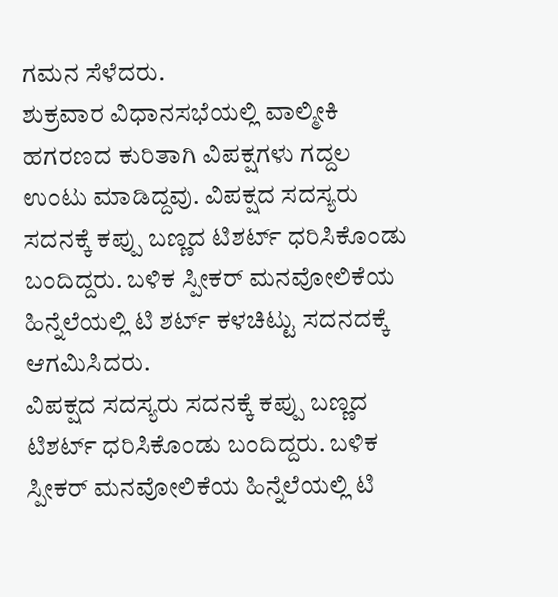ಗಮನ ಸೆಳೆದರು.
ಶುಕ್ರವಾರ ವಿಧಾನಸಭೆಯಲ್ಲಿ ವಾಲ್ಮೀಕಿ ಹಗರಣದ ಕುರಿತಾಗಿ ವಿಪಕ್ಷಗಳು ಗದ್ದಲ ಉಂಟು ಮಾಡಿದ್ದವು. ವಿಪಕ್ಷದ ಸದಸ್ಯರು ಸದನಕ್ಕೆ ಕಪ್ಪು ಬಣ್ಣದ ಟಿಶರ್ಟ್ ಧರಿಸಿಕೊಂಡು ಬಂದಿದ್ದರು. ಬಳಿಕ ಸ್ಪೀಕರ್ ಮನವೋಲಿಕೆಯ ಹಿನ್ನೆಲೆಯಲ್ಲಿ ಟಿ ಶರ್ಟ್ ಕಳಚಿಟ್ಟು ಸದನದಕ್ಕೆ ಆಗಮಿಸಿದರು.
ವಿಪಕ್ಷದ ಸದಸ್ಯರು ಸದನಕ್ಕೆ ಕಪ್ಪು ಬಣ್ಣದ ಟಿಶರ್ಟ್ ಧರಿಸಿಕೊಂಡು ಬಂದಿದ್ದರು. ಬಳಿಕ ಸ್ಪೀಕರ್ ಮನವೋಲಿಕೆಯ ಹಿನ್ನೆಲೆಯಲ್ಲಿ ಟಿ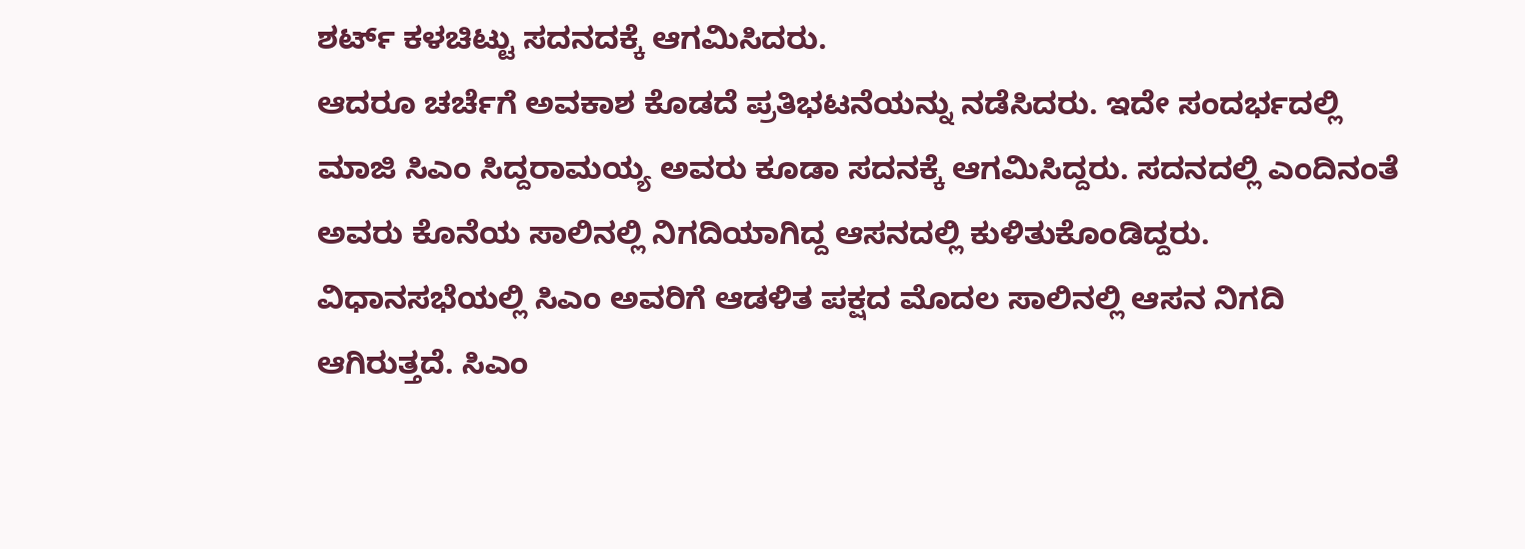ಶರ್ಟ್ ಕಳಚಿಟ್ಟು ಸದನದಕ್ಕೆ ಆಗಮಿಸಿದರು.
ಆದರೂ ಚರ್ಚೆಗೆ ಅವಕಾಶ ಕೊಡದೆ ಪ್ರತಿಭಟನೆಯನ್ನು ನಡೆಸಿದರು. ಇದೇ ಸಂದರ್ಭದಲ್ಲಿ ಮಾಜಿ ಸಿಎಂ ಸಿದ್ದರಾಮಯ್ಯ ಅವರು ಕೂಡಾ ಸದನಕ್ಕೆ ಆಗಮಿಸಿದ್ದರು. ಸದನದಲ್ಲಿ ಎಂದಿನಂತೆ ಅವರು ಕೊನೆಯ ಸಾಲಿನಲ್ಲಿ ನಿಗದಿಯಾಗಿದ್ದ ಆಸನದಲ್ಲಿ ಕುಳಿತುಕೊಂಡಿದ್ದರು.
ವಿಧಾನಸಭೆಯಲ್ಲಿ ಸಿಎಂ ಅವರಿಗೆ ಆಡಳಿತ ಪಕ್ಷದ ಮೊದಲ ಸಾಲಿನಲ್ಲಿ ಆಸನ ನಿಗದಿ ಆಗಿರುತ್ತದೆ. ಸಿಎಂ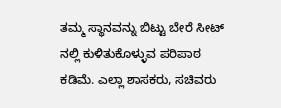ತಮ್ಮ ಸ್ಥಾನವನ್ನು ಬಿಟ್ಟು ಬೇರೆ ಸೀಟ್ ನಲ್ಲಿ ಕುಳಿತುಕೊಳ್ಳುವ ಪರಿಪಾಠ ಕಡಿಮೆ. ಎಲ್ಲಾ ಶಾಸಕರು, ಸಚಿವರು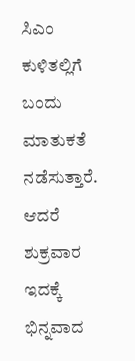ಸಿಎಂ ಕುಳಿತಲ್ಲಿಗೆ ಬಂದು ಮಾತುಕತೆ ನಡೆಸುತ್ತಾರೆ.
ಆದರೆ ಶುಕ್ರವಾರ ಇದಕ್ಕೆ ಭಿನ್ನವಾದ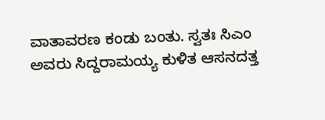ವಾತಾವರಣ ಕಂಡು ಬಂತು. ಸ್ವತಃ ಸಿಎಂ ಅವರು ಸಿದ್ದರಾಮಯ್ಯ ಕುಳಿತ ಆಸನದತ್ತ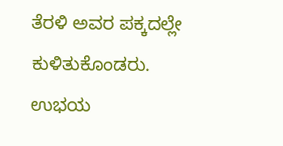ತೆರಳಿ ಅವರ ಪಕ್ಕದಲ್ಲೇ ಕುಳಿತುಕೊಂಡರು. ಉಭಯ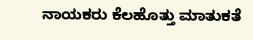ನಾಯಕರು ಕೆಲಹೊತ್ತು ಮಾತುಕತೆ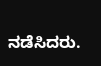ನಡೆಸಿದರು.